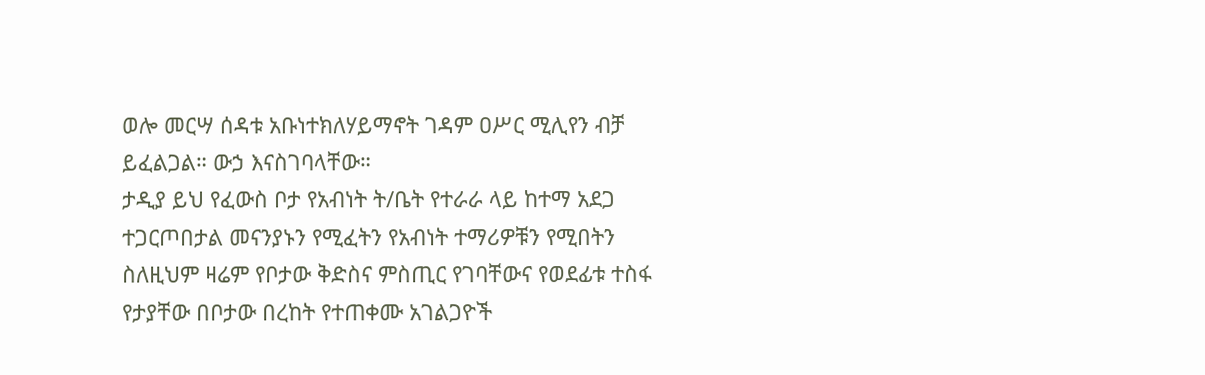ወሎ መርሣ ሰዳቱ አቡነተክለሃይማኖት ገዳም ዐሥር ሚሊየን ብቻ ይፈልጋል። ውኃ እናስገባላቸው።
ታዲያ ይህ የፈውስ ቦታ የአብነት ት/ቤት የተራራ ላይ ከተማ አደጋ ተጋርጦበታል መናንያኑን የሚፈትን የአብነት ተማሪዎቹን የሚበትን ስለዚህም ዛሬም የቦታው ቅድስና ምስጢር የገባቸውና የወደፊቱ ተስፋ የታያቸው በቦታው በረከት የተጠቀሙ አገልጋዮች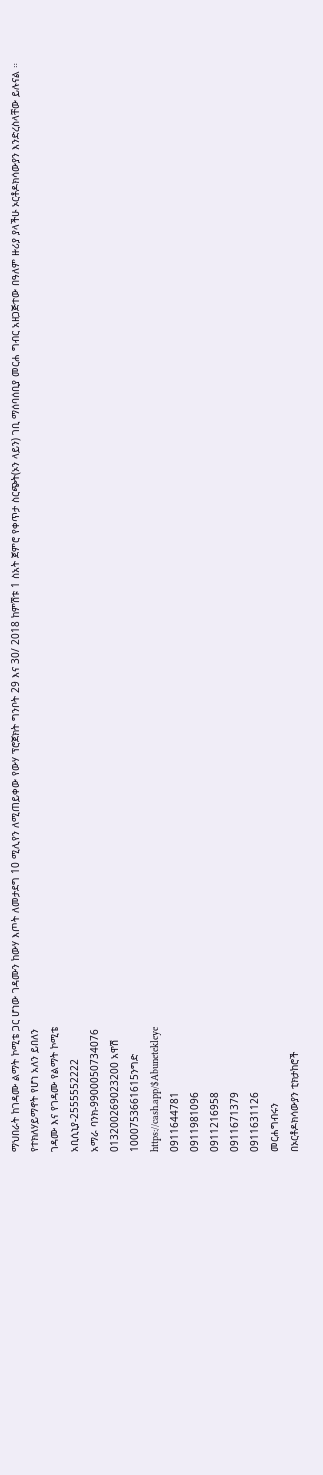ማህበራት ከገዳሙ ልማት ኮሚቴ ጋር ሆነው ገዳሙን ከውሃ እጦት ለመታደግ 10 ሚሊየን ለሚጠይቀው የውሃ ፕሮጀክት ግንቦት 29 እና 30/ 2018 ከምሽቱ 1 ስአት ጀምሮ የቀጥታ ስርጭት(ኦን ላይን) ገቢ ማሰባሰቢያ መርሐ ግብር አዘጋጅተው በዓለም ዙሪያ ያላችሁ ኦርቶዶክሳውያን እንድረስላቸው ይሉናል ።
የተክለሃይማኖት የሆነ አለን ይበለን
ገዳሙ እና የገዳሙ የልማት ኮሚቴ
አቢሲኒያ-2555552222
አማራ ባንክ-9900050734076
013200269023200 አዋሽ
1000753661615ንግድ
https://cash.app/$Abunetekleye
0911644781
0911981096
0911216958
0911671379
0911631126
መርሐግብሩን
በኦርቶዶክሳውያን ቲክታከሮች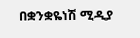በቋንቋዬነሽ ሚዲያ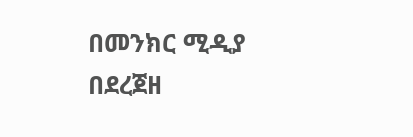በመንክር ሚዲያ
በደረጀዘ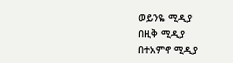ወይንዬ ሚዲያ
በዚቅ ሚዲያ
በተአምኖ ሚዲያ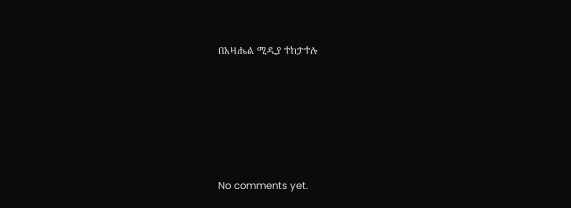በአዛሔል ሚዲያ ተከታተሉ








No comments yet.